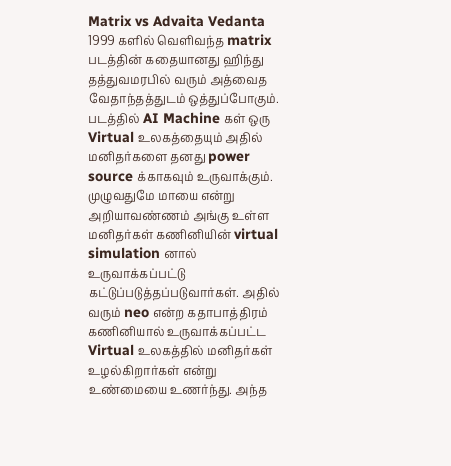Matrix vs Advaita Vedanta
1999 களில் வெளிவந்த matrix படத்தின் கதையானது ஹிந்து தத்துவமரபில் வரும் அத்வைத வேதாந்தத்துடம் ஒத்துப்போகும். படத்தில் AI Machine கள் ஒரு Virtual உலகத்தையும் அதில் மனிதர்களை தனது power source க்காகவும் உருவாக்கும். முழுவதுமே மாயை என்று அறியாவண்ணம் அங்கு உள்ள மனிதர்கள் கணினியின் virtual simulation னால் உருவாக்கப்பட்டு கட்டுப்படுத்தப்படுவார்கள். அதில் வரும் neo என்ற கதாபாத்திரம் கணினியால் உருவாக்கப்பட்ட Virtual உலகத்தில் மனிதர்கள் உழல்கிறார்கள் என்று உண்மையை உணர்ந்து. அந்த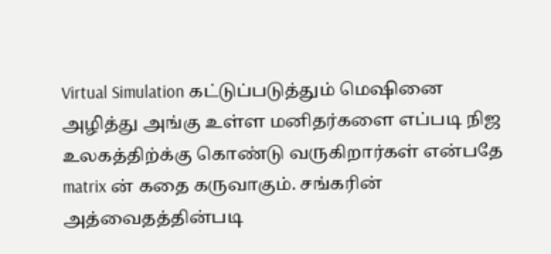Virtual Simulation கட்டுப்படுத்தும் மெஷினை அழித்து அங்கு உள்ள மனிதர்களை எப்படி நிஜ உலகத்திற்க்கு கொண்டு வருகிறார்கள் என்பதே matrix ன் கதை கருவாகும். சங்கரின் அத்வைதத்தின்படி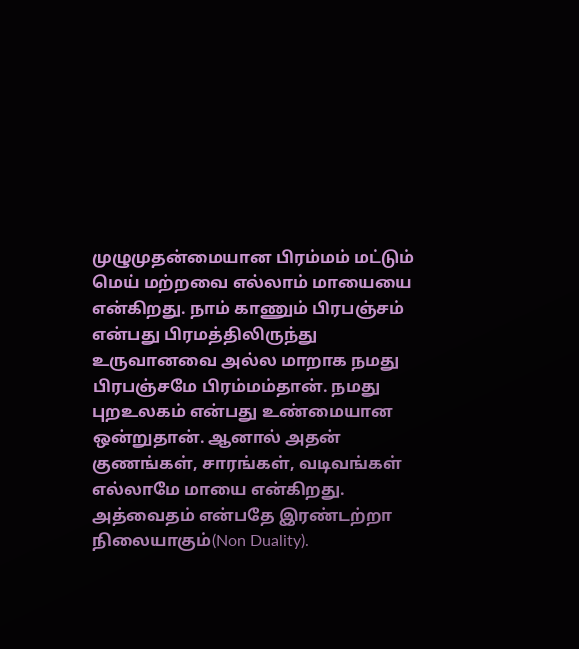முழுமுதன்மையான பிரம்மம் மட்டும் மெய் மற்றவை எல்லாம் மாயையை என்கிறது. நாம் காணும் பிரபஞ்சம் என்பது பிரமத்திலிருந்து உருவானவை அல்ல மாறாக நமது பிரபஞ்சமே பிரம்மம்தான். நமது புறஉலகம் என்பது உண்மையான ஒன்றுதான். ஆனால் அதன் குணங்கள், சாரங்கள், வடிவங்கள் எல்லாமே மாயை என்கிறது. அத்வைதம் என்பதே இரண்டற்றா நிலையாகும்(Non Duality).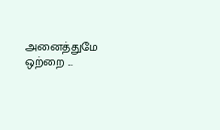அனைத்துமே ஒற்றை ...